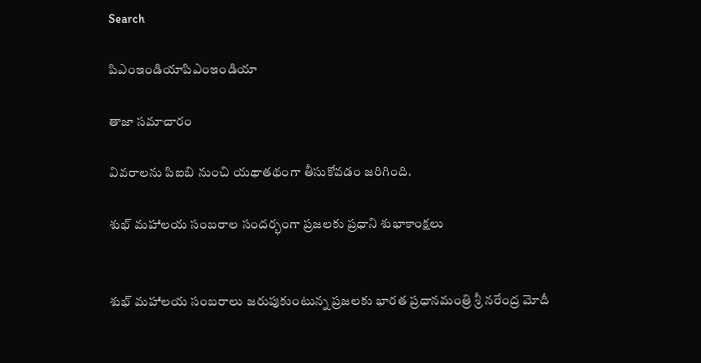Search

పిఎంఇండియాపిఎంఇండియా

తాజా స‌మాచారం

వివరాలను పిఐబి నుంచి యథాతథంగా తీసుకోవడం జరిగింది.

శుభ్‌ మహాలయ సంబరాల సంద‌ర్భంగా ప్రజలకు ప్రధాని శుభాకాంక్షలు


శుభ్‌ మహాలయ సంబరాలు జరుపుకుంటున్న ప్రజలకు భారత ప్రధానమంత్రి శ్రీ నరేంద్ర మోదీ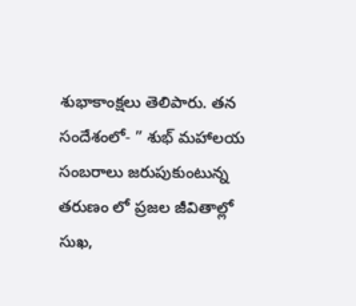శుభాకాంక్షలు తెలిపారు. తన సందేశంలో- ” శుభ్‌ మహాలయ సంబరాలు జరుపుకుంటున్న తరుణం లో ప్రజల జీవితాల్లో సుఖ,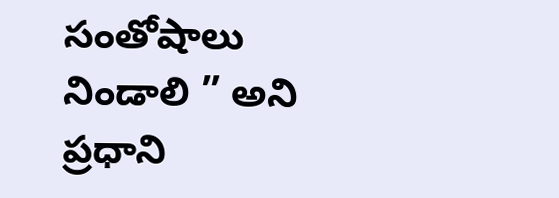సంతోషాలు నిండాలి ” అని ప్ర‌ధాని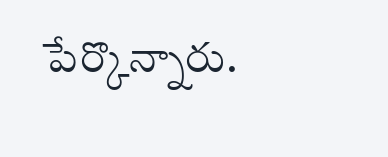పేర్కొన్నారు.